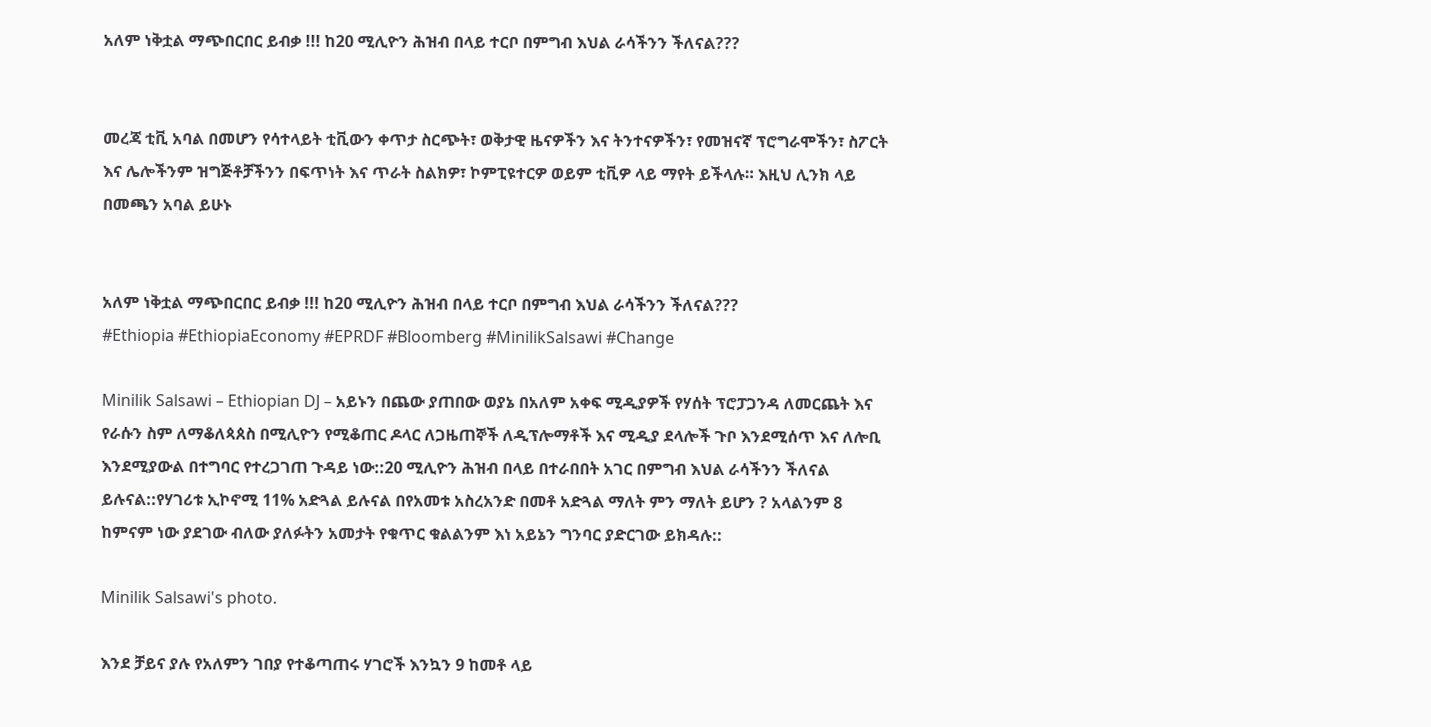አለም ነቅቷል ማጭበርበር ይብቃ !!! ከ20 ሚሊዮን ሕዝብ በላይ ተርቦ በምግብ እህል ራሳችንን ችለናል???


መረጃ ቲቪ አባል በመሆን የሳተላይት ቲቪውን ቀጥታ ስርጭት፣ ወቅታዊ ዜናዎችን እና ትንተናዎችን፣ የመዝናኛ ፕሮግራሞችን፣ ስፖርት እና ሌሎችንም ዝግጅቶቻችንን በፍጥነት እና ጥራት ስልክዎ፣ ኮምፒዩተርዎ ወይም ቲቪዎ ላይ ማየት ይችላሉ። እዚህ ሊንክ ላይ በመጫን አባል ይሁኑ


አለም ነቅቷል ማጭበርበር ይብቃ !!! ከ20 ሚሊዮን ሕዝብ በላይ ተርቦ በምግብ እህል ራሳችንን ችለናል???
#Ethiopia #EthiopiaEconomy #EPRDF #Bloomberg #MinilikSalsawi #Change

Minilik Salsawi – Ethiopian DJ – አይኑን በጨው ያጠበው ወያኔ በአለም አቀፍ ሚዲያዎች የሃሰት ፕሮፓጋንዳ ለመርጨት እና የራሱን ስም ለማቆለጳጰስ በሚሊዮን የሚቆጠር ዶላር ለጋዜጠኞች ለዲፕሎማቶች እና ሚዲያ ደላሎች ጉቦ እንደሚሰጥ እና ለሎቢ እንደሚያውል በተግባር የተረጋገጠ ጉዳይ ነው::20 ሚሊዮን ሕዝብ በላይ በተራበበት አገር በምግብ እህል ራሳችንን ችለናል ይሉናል::የሃገሪቱ ኢኮኖሚ 11% አድጓል ይሉናል በየአመቱ አስረአንድ በመቶ አድጓል ማለት ምን ማለት ይሆን ? አላልንም 8 ከምናም ነው ያደገው ብለው ያለፉትን አመታት የቁጥር ቁልልንም እነ አይኔን ግንባር ያድርገው ይክዳሉ::

Minilik Salsawi's photo.

እንደ ቻይና ያሉ የአለምን ገበያ የተቆጣጠሩ ሃገሮች እንኳን 9 ከመቶ ላይ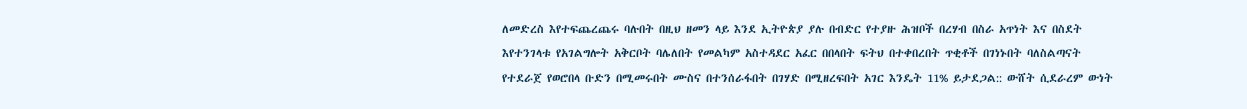ለመድረስ እየተፍጨረጨሩ ባሉበት በዚህ ዘመን ላይ እንደ ኢትዮጵያ ያሉ በብድር የተያዙ ሕዝቦች በረሃብ በስራ አጥነት እና በስደት እየተንገላቱ የአገልግሎት አቅርቦት ባሌለበት የመልካም አስተዳደር አፈር በበላበት ፍትህ በተቀበረበት ጥቂቶች በገነኑበት ባለስልጣናት የተደራጀ የወሮበላ ቡድን በሚመሩበት ሙስና በተንሰራፋበት በገሃድ በሚዘረፍበት አገር እንዴት 11% ይታደጋል:: ውሸት ሲደራረም ውነት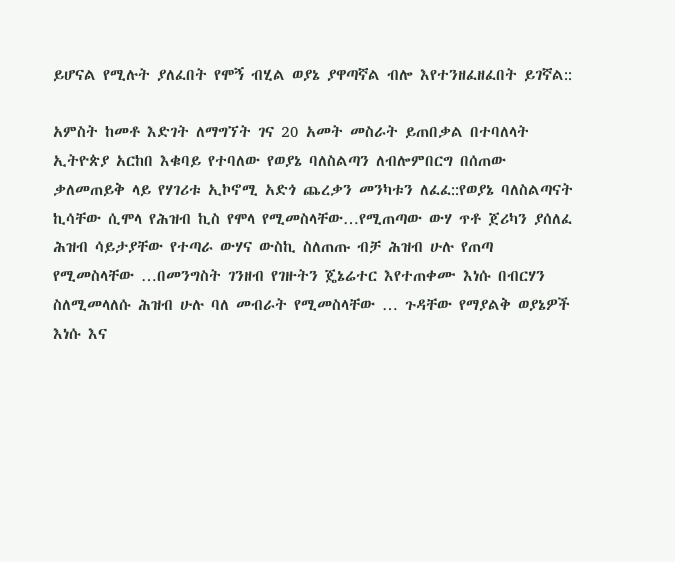ይሆናል የሚሉት ያለፈበት የሞኝ ብሂል ወያኔ ያዋጣኛል ብሎ እየተንዘፈዘፈበት ይገኛል::

አምስት ከመቶ እድገት ለማግኘት ገና 20 አመት መስራት ይጠበቃል በተባለላት ኢትዮጵያ አርከበ እቁባይ የተባለው የወያኔ ባለስልጣን ለብሎምበርግ በሰጠው ቃለመጠይቅ ላይ የሃገሪቱ ኢኮኖሚ አድጎ ጨረቃን መንካቱን ለፈፈ::የወያኔ ባለስልጣናት ኪሳቸው ሲሞላ የሕዝብ ኪስ የሞላ የሚመስላቸው…የሚጠጣው ውሃ ጥቶ ጀሪካን ያሰለፈ ሕዝብ ሳይታያቸው የተጣራ ውሃና ውስኪ ስለጠጡ ብቻ ሕዝብ ሁሉ የጠጣ የሚመስላቸው …በመንግስት ገንዘብ የገዙትን ጄኔሬተር እየተጠቀሙ እነሱ በብርሃን ስለሚመላለሱ ሕዝብ ሁሉ ባለ መብራት የሚመስላቸው … ጉዳቸው የማያልቅ ወያኔዎች እነሱ እና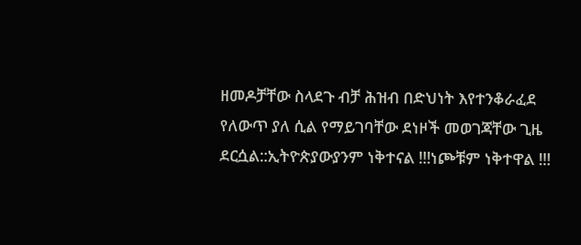ዘመዶቻቸው ስላደጉ ብቻ ሕዝብ በድህነት እየተንቆራፈደ የለውጥ ያለ ሲል የማይገባቸው ደነዞች መወገጃቸው ጊዜ ደርሷል::ኢትዮጵያውያንም ነቅተናል !!!ነጮቹም ነቅተዋል !!!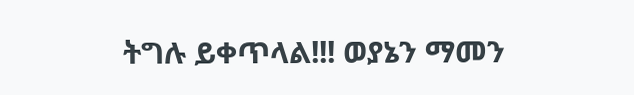ትግሉ ይቀጥላል!!! ወያኔን ማመን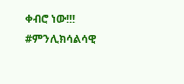ቀብሮ ነው!!! #ምንሊክሳልሳዊ